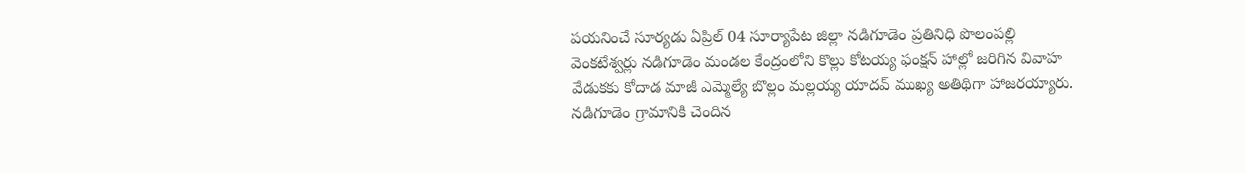పయనించే సూర్యడు ఏప్రిల్ 04 సూర్యాపేట జిల్లా నడిగూడెం ప్రతినిధి పొలంపల్లి వెంకటేశ్వర్లు నడిగూడెం మండల కేంద్రంలోని కొల్లు కోటయ్య ఫంక్షన్ హాల్లో జరిగిన వివాహ వేడుకకు కోదాడ మాజీ ఎమ్మెల్యే బొల్లం మల్లయ్య యాదవ్ ముఖ్య అతిథిగా హాజరయ్యారు. నడిగూడెం గ్రామానికి చెందిన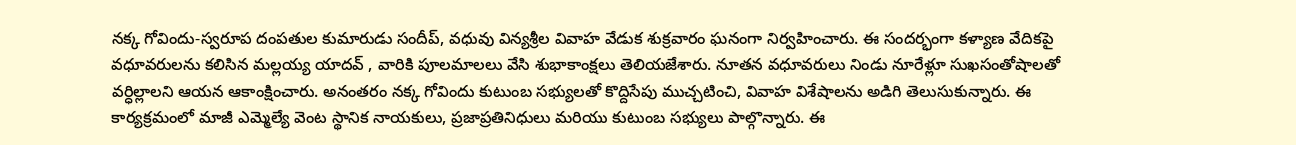నక్క గోవిందు-స్వరూప దంపతుల కుమారుడు సందీప్, వధువు విన్యశ్రీల వివాహ వేడుక శుక్రవారం ఘనంగా నిర్వహించారు. ఈ సందర్భంగా కళ్యాణ వేదికపై వధూవరులను కలిసిన మల్లయ్య యాదవ్ , వారికి పూలమాలలు వేసి శుభాకాంక్షలు తెలియజేశారు. నూతన వధూవరులు నిండు నూరేళ్లూ సుఖసంతోషాలతో వర్ధిల్లాలని ఆయన ఆకాంక్షించారు. అనంతరం నక్క గోవిందు కుటుంబ సభ్యులతో కొద్దిసేపు ముచ్చటించి, వివాహ విశేషాలను అడిగి తెలుసుకున్నారు. ఈ కార్యక్రమంలో మాజీ ఎమ్మెల్యే వెంట స్థానిక నాయకులు, ప్రజాప్రతినిధులు మరియు కుటుంబ సభ్యులు పాల్గొన్నారు. ఈ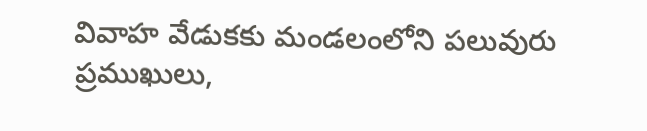వివాహ వేడుకకు మండలంలోని పలువురు ప్రముఖులు,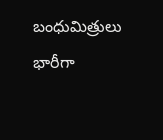బంధుమిత్రులు భారీగా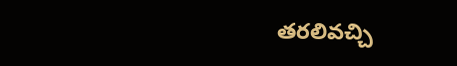తరలివచ్చి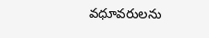వధూవరులను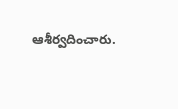ఆశీర్వదించారు.